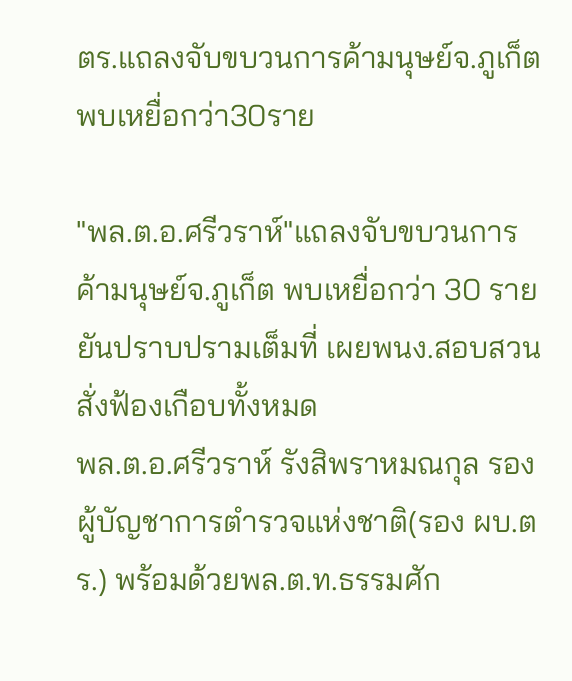ตร.แถลงจับขบวนการค้ามนุษย์จ.ภูเก็ต พบเหยื่อกว่า30ราย

"พล.ต.อ.ศรีวราห์"แถลงจับขบวนการค้ามนุษย์จ.ภูเก็ต พบเหยื่อกว่า 30 ราย ยันปราบปรามเต็มที่ เผยพนง.สอบสวนสั่งฟ้องเกือบทั้งหมด
พล.ต.อ.ศรีวราห์ รังสิพราหมณกุล รองผู้บัญชาการตำรวจแห่งชาติ(รอง ผบ.ตร.) พร้อมด้วยพล.ต.ท.ธรรมศัก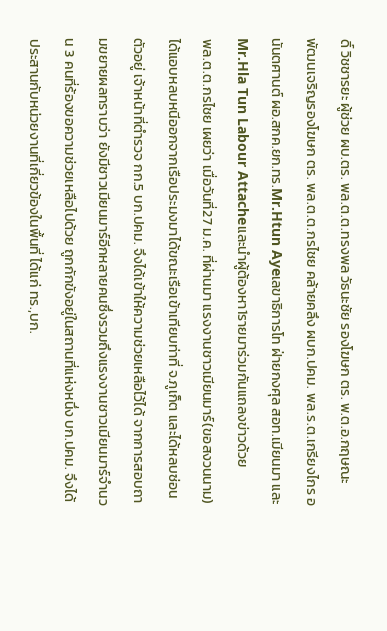ดิ์ วิชชารยะ ผู้ช่วย ผบ.ตร. พล.ต.ต.ทรงพล วัธนะชัย รองโฆษก ตร. พ.ต.อ.กฤษณะ พัฒนเจริญรองโฆษก ตร. พล.ต.ต.กรไชย คล้ายคลึง ผบก.ปคม. พล.ร.ต.เกรียงไกร อนันตศานต์ ผอ.สกค.ยก.ทร.Mr.Htun Ayeเลขาธิการโท ฝ่ายกงศุล สอท.เมียนมา และMr.Hla Tun Labour Attacheและนำผู้ต้องหา1รายมาร่วมกันแถลงข่าวด้วย
พล.ต.ต.กรไชย เผยว่า เมื่อวันที่27 ม.ค. ที่ผ่านมา แรงงานชาวเมียนมาร์(ขอสงวนนาม) ได้แอบหลบหนีออกจากเรือประมงมาได้ขณะเรือเข้าเทียบท่าที่ จ.ภูเก็ต และได้หลบซ่อนตัวอยู่ เจ้าหน้าที่ตำรวจ กก.5 บก.ปคม. จึงได้เข้าให้ความช่วยเหลือไว้ได้ จากการสอบถามขยายผลทราบว่า ยังมีชาวเมียนมาร์อีกหลายคนซึ่งรวมถึงแรงงานชาวเมียนมาร์จำนวน 3 คนที่ร้องขอความช่วยเหลือไปด้วย ถูกกักขังอยู่ในสถานที่แห่งหนึ่ง บก.ปคม. จึงได้ประสานกับหน่วยงานที่เกี่ยวข้องในพื้นที่ ได้แก่ ทร.,บก.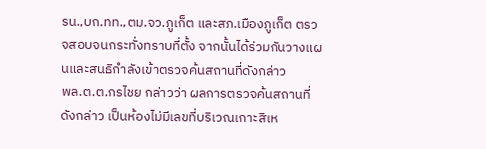รน.,บก.ทท.,ตม.จว.ภูเก็ต และสภ.เมืองภูเก็ต ตรวจสอบจนกระทั่งทราบที่ตั้ง จากนั้นได้ร่วมกันวางแผนและสนธิกำลังเข้าตรวจค้นสถานที่ดังกล่าว
พล.ต.ต.กรไชย กล่าวว่า ผลการตรวจค้นสถานที่ดังกล่าว เป็นห้องไม่มีเลขที่บริเวณเกาะสิเห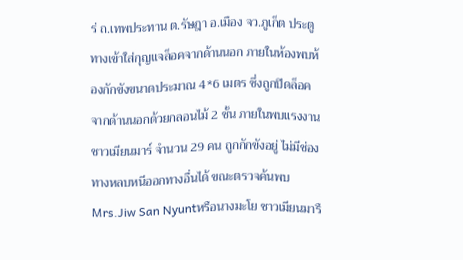ร่ ถ.เทพประทาน ต.รัษฎา อ.เมือง จว.ภูเก็ต ประตูทางเข้าใส่กุญแจล็อคจากด้านนอก ภายในห้องพบห้องกักขังขนาดประมาณ 4*6 เมตร ซึ่งถูกปิดล็อคจากด้านนอกด้วยกลอนไม้ 2 ชั้น ภายในพบแรงงานชาวเมียนมาร์ จำนวน 29 คน ถูกกักขังอยู่ ไม่มีช่องทางหลบหนีออกทางอื่นได้ ขณะตรวจค้นพบMrs.Jiw San Nyuntหรือนางมะโย ชาวเมียนมารื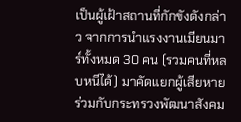เป็นผู้เฝ้าสถานที่กักขังดังกล่าว จากการนำแรงงานเมียนมาร์ทั้งหมด 30 คน (รวมคนที่หลบหนีได้) มาคัดแยกผู้เสียหายร่วมกับกระทรวงพัฒนาสังคม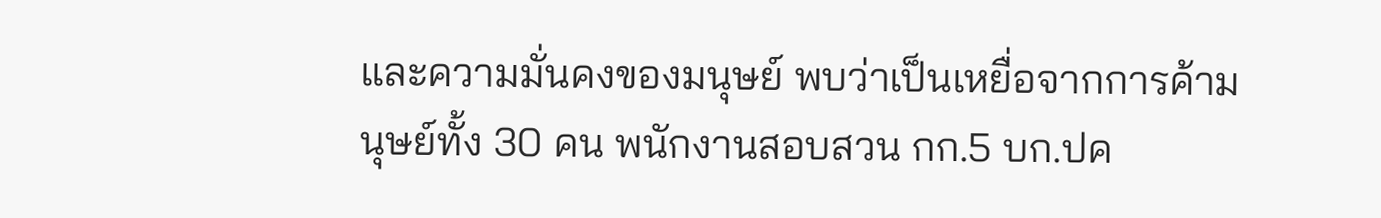และความมั่นคงของมนุษย์ พบว่าเป็นเหยื่อจากการค้ามนุษย์ทั้ง 30 คน พนักงานสอบสวน กก.5 บก.ปค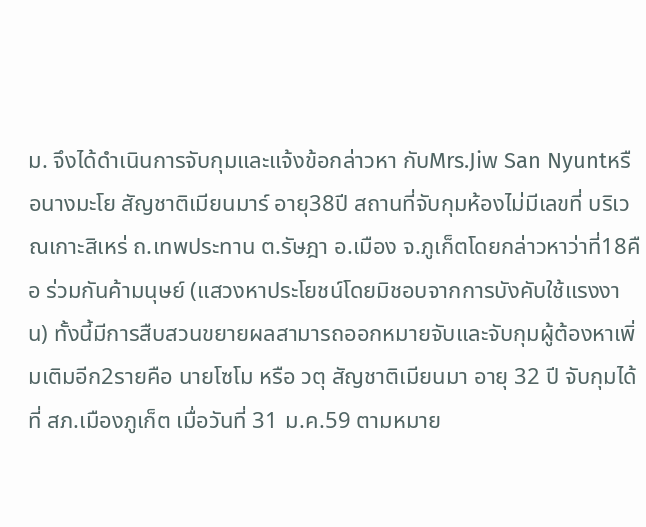ม. จึงได้ดำเนินการจับกุมและแจ้งข้อกล่าวหา กับMrs.Jiw San Nyuntหรือนางมะโย สัญชาติเมียนมาร์ อายุ38ปี สถานที่จับกุมห้องไม่มีเลขที่ บริเวณเกาะสิเหร่ ถ.เทพประทาน ต.รัษฎา อ.เมือง จ.ภูเก็ตโดยกล่าวหาว่าที่18คือ ร่วมกันค้ามนุษย์ (แสวงหาประโยชน์โดยมิชอบจากการบังคับใช้แรงงาน) ทั้งนี้มีการสืบสวนขยายผลสามารถออกหมายจับและจับกุมผู้ต้องหาเพิ่มเติมอีก2รายคือ นายโซโม หรือ วตุ สัญชาติเมียนมา อายุ 32 ปี จับกุมได้ที่ สภ.เมืองภูเก็ต เมื่อวันที่ 31 ม.ค.59 ตามหมาย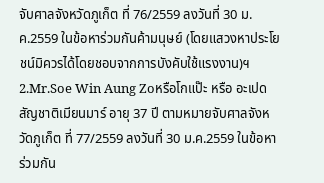จับศาลจังหวัดภูเก็ต ที่ 76/2559 ลงวันที่ 30 ม.ค.2559 ในข้อหาร่วมกันค้ามนุษย์ (โดยแสวงหาประโยชน์มิควรได้โดยชอบจากการบังคับใช้แรงงาน)ฯ 2.Mr.Soe Win Aung Zoหรือโกแป๊ะ หรือ อะเปด สัญชาติเมียนมาร์ อายุ 37 ปี ตามหมายจับศาลจังหวัดภูเก็ต ที่ 77/2559 ลงวันที่ 30 ม.ค.2559 ในข้อหาร่วมกัน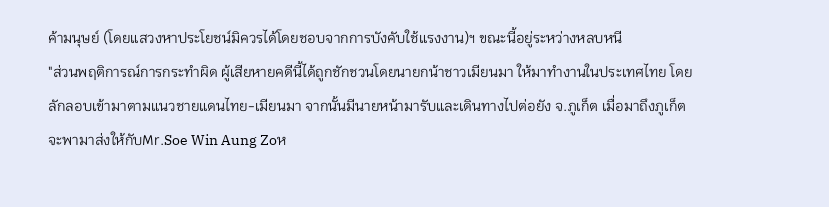ค้ามนุษย์ (โดยแสวงหาประโยชน์มิควรได้โดยชอบจากการบังคับใช้แรงงาน)ฯ ขณะนี้อยู่ระหว่างหลบหนี
"ส่วนพฤติการณ์การกระทำผิด ผู้เสียหายคดีนี้ได้ถูกชักชวนโดยนายกน้าชาวเมียนมา ให้มาทำงานในประเทศไทย โดยลักลอบเข้ามาตามแนวชายแดนไทย-เมียนมา จากนั้นมีนายหน้ามารับและเดินทางไปต่อยัง จ.ภูเก็ต เมื่อมาถึงภูเก็ตจะพามาส่งให้กับMr.Soe Win Aung Zoห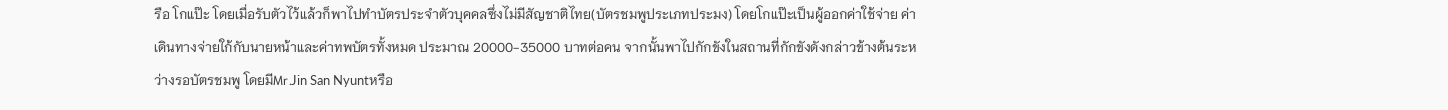รือ โกแป๊ะ โดยเมื่อรับตัวไว้แล้วก็พาไปทำบัตรประจำตัวบุคคลซึ่งไม่มีสัญชาติไทย(บัตรชมพูประเภทประมง) โดยโกแป๊ะเป็นผู้ออกค่าใช้จ่าย ค่าเดินทางจ่ายใก้กับนายหน้าและค่าทพบัตรทั้งหมด ประมาณ 20000-35000 บาทต่อคน จากนั้นพาไปกักขังในสถานที่กักขังดังกล่าวข้างต้นระหว่างรอบัตรชมพู โดยมีMr.Jin San Nyuntหรือ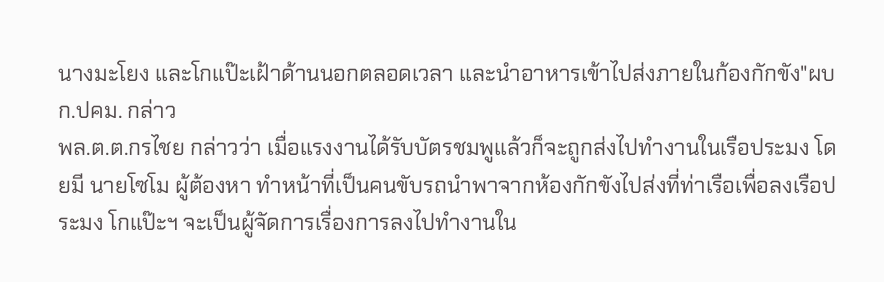นางมะโยง และโกแป๊ะเฝ้าด้านนอกตลอดเวลา และนำอาหารเข้าไปส่งภายในก้องกักขัง"ผบก.ปคม. กล่าว
พล.ต.ต.กรไชย กล่าวว่า เมื่อแรงงานได้รับบัตรชมพูแล้วก็จะถูกส่งไปทำงานในเรือประมง โดยมี นายโซโม ผู้ต้องหา ทำหน้าที่เป็นคนขับรถนำพาจากห้องกักขังไปส่งที่ท่าเรือเพื่อลงเรือประมง โกแป๊ะฯ จะเป็นผู้จัดการเรื่องการลงไปทำงานใน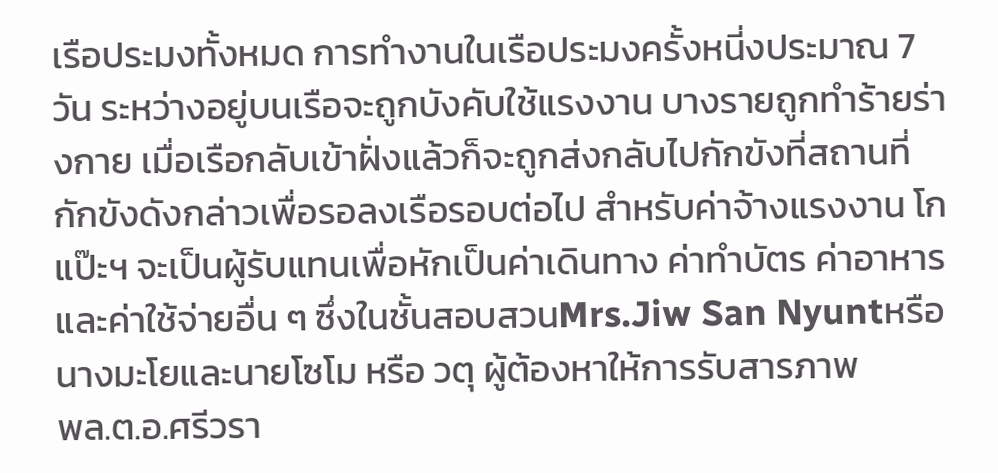เรือประมงทั้งหมด การทำงานในเรือประมงครั้งหนี่งประมาณ 7 วัน ระหว่างอยู่บนเรือจะถูกบังคับใช้แรงงาน บางรายถูกทำร้ายร่างกาย เมื่อเรือกลับเข้าฝั่งแล้วก็จะถูกส่งกลับไปกักขังที่สถานที่กักขังดังกล่าวเพื่อรอลงเรือรอบต่อไป สำหรับค่าจ้างแรงงาน โกแป๊ะฯ จะเป็นผู้รับแทนเพื่อหักเป็นค่าเดินทาง ค่าทำบัตร ค่าอาหาร และค่าใช้จ่ายอื่น ๆ ซึ่งในชั้นสอบสวนMrs.Jiw San Nyuntหรือนางมะโยและนายโซโม หรือ วตุ ผู้ต้องหาให้การรับสารภาพ
พล.ต.อ.ศรีวรา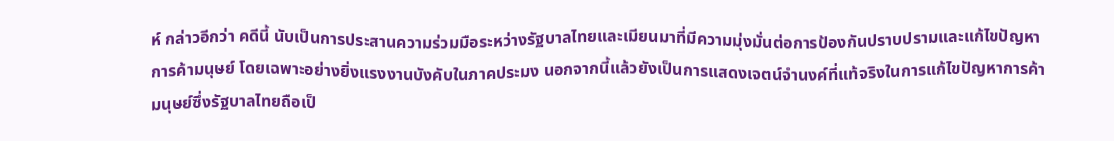ห์ กล่าวอีกว่า คดีนี้ นับเป็นการประสานความร่วมมือระหว่างรัฐบาลไทยและเมียนมาที่มีความมุ่งมั่นต่อการป้องกันปราบปรามและแก้ไขปัญหาการค้ามนุษย์ โดยเฉพาะอย่างยิ่งแรงงานบังคับในภาคประมง นอกจากนี้แล้วยังเป็นการแสดงเจตน์จำนงค์ที่แท้จริงในการแก้ไขปัญหาการค้ามนุษย์ซึ่งรัฐบาลไทยถือเป็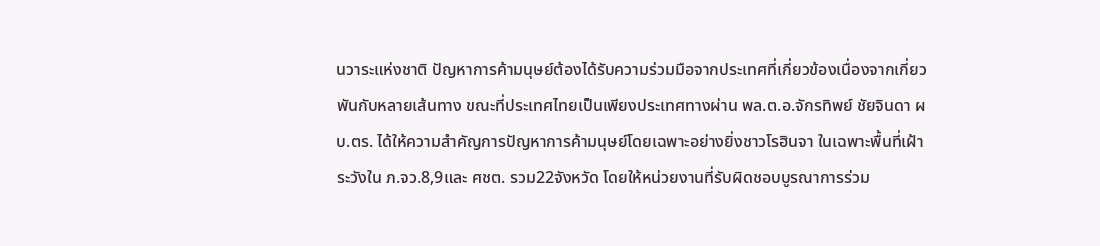นวาระแห่งชาติ ปัญหาการค้ามนุษย์ต้องได้รับความร่วมมือจากประเทศที่เกี่ยวข้องเนื่องจากเกี่ยวพันกับหลายเส้นทาง ขณะที่ประเทศไทยเป็นเพียงประเทศทางผ่าน พล.ต.อ.จักรทิพย์ ชัยจินดา ผบ.ตร. ได้ให้ความสำคัญการปัญหาการค้ามนุษย์โดยเฉพาะอย่างยิ่งชาวโรฮินจา ในเฉพาะพื้นที่เฝ้าระวังใน ภ.จว.8,9และ ศชต. รวม22จังหวัด โดยให้หน่วยงานที่รับผิดชอบบูรณาการร่วม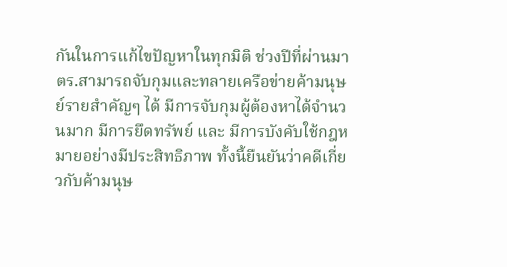กันในการแก้ไขปัญหาในทุกมิติ ช่วงปีที่ผ่านมา ตร.สามารถจับกุมและทลายเครือข่ายค้ามนุษย์รายสำคัญๆ ได้ มีการจับกุมผู้ต้องหาได้จำนวนมาก มีการยึดทรัพย์ และ มีการบังคับใช้กฎหมายอย่างมีประสิทธิภาพ ทั้งนี้ยืนยันว่าคดีเกี่ยวกับค้ามนุษ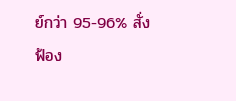ย์กว่า 95-96% สั่งฟ้อง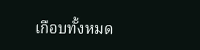เกือบทั้งหมด